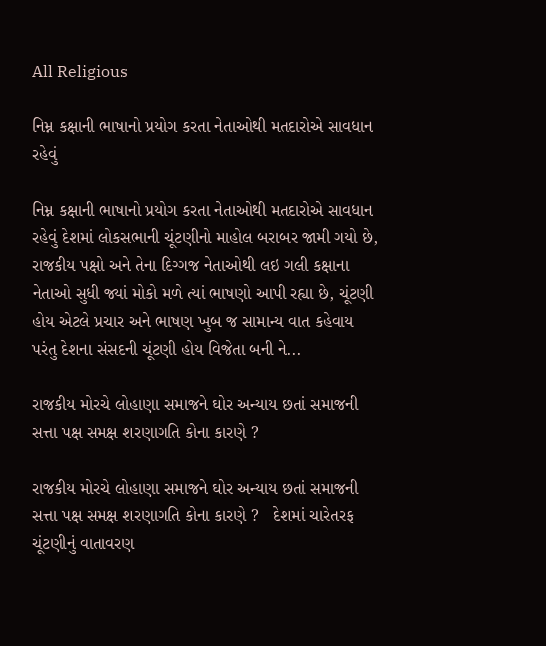All Religious

નિમ્ન કક્ષાની ભાષાનો પ્રયોગ કરતા નેતાઓથી મતદારોએ સાવધાન રહેવું

નિમ્ન કક્ષાની ભાષાનો પ્રયોગ કરતા નેતાઓથી મતદારોએ સાવધાન રહેવું દેશમાં લોકસભાની ચૂંટણીનો માહોલ બરાબર જામી ગયો છે, રાજકીય પક્ષો અને તેના દિગ્ગજ નેતાઓથી લઇ ગલી કક્ષાના નેતાઓ સુધી જ્યાં મોકો મળે ત્યાં ભાષણો આપી રહ્યા છે, ચૂંટણી હોય એટલે પ્રચાર અને ભાષણ ખુબ જ સામાન્ય વાત કહેવાય પરંતુ દેશના સંસદની ચૂંટણી હોય વિજેતા બની ને...

રાજકીય મોરચે લોહાણા સમાજને ઘોર અન્યાય છતાં સમાજની સત્તા પક્ષ સમક્ષ શરણાગતિ કોના કારણે ?

રાજકીય મોરચે લોહાણા સમાજને ઘોર અન્યાય છતાં સમાજની સત્તા પક્ષ સમક્ષ શરણાગતિ કોના કારણે ?   દેશમાં ચારેતરફ ચૂંટણીનું વાતાવરણ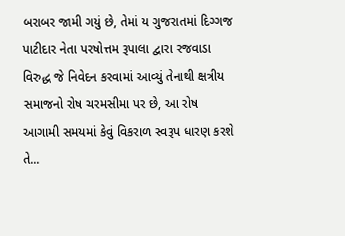બરાબર જામી ગયું છે, તેમાં ય ગુજરાતમાં દિગ્ગજ પાટીદાર નેતા પરષોત્તમ રૂપાલા દ્વારા રજવાડા વિરુદ્ધ જે નિવેદન કરવામાં આવ્યું તેનાથી ક્ષત્રીય સમાજનો રોષ ચરમસીમા પર છે, આ રોષ આગામી સમયમાં કેવું વિકરાળ સ્વરૂપ ધારણ કરશે તે...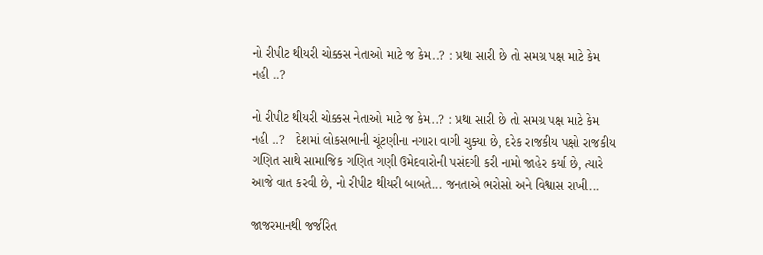નો રીપીટ થીયરી ચોક્કસ નેતાઓ માટે જ કેમ..? : પ્રથા સારી છે તો સમગ્ર પક્ષ માટે કેમ નહી ..?

નો રીપીટ થીયરી ચોક્કસ નેતાઓ માટે જ કેમ..? : પ્રથા સારી છે તો સમગ્ર પક્ષ માટે કેમ નહી ..?   દેશમાં લોકસભાની ચૂંટણીના નગારા વાગી ચુક્યા છે, દરેક રાજકીય પક્ષો રાજકીય ગણિત સાથે સામાજિક ગણિત ગણી ઉમેદવારોની પસંદગી કરી નામો જાહેર કર્યા છે, ત્યારે આજે વાત કરવી છે, નો રીપીટ થીયરી બાબતે... જનતાએ ભરોસો અને વિશ્વાસ રાખી...

જાજરમાનથી જર્જરિત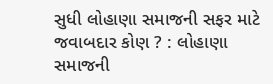સુધી લોહાણા સમાજની સફર માટે જવાબદાર કોણ ? : લોહાણા સમાજની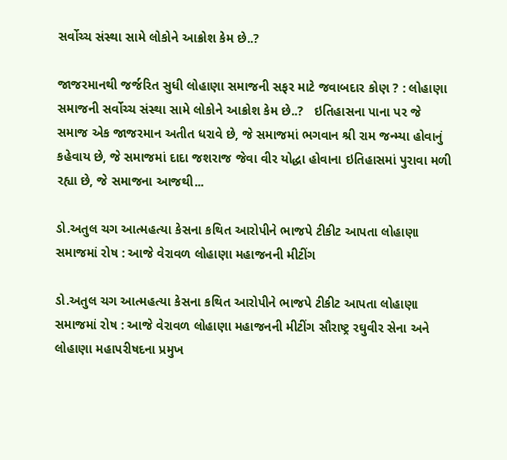સર્વોચ્ચ સંસ્થા સામે લોકોને આક્રોશ કેમ છે..?

જાજરમાનથી જર્જરિત સુધી લોહાણા સમાજની સફર માટે જવાબદાર કોણ ? : લોહાણા સમાજની સર્વોચ્ચ સંસ્થા સામે લોકોને આક્રોશ કેમ છે..?   ઇતિહાસના પાના પર જે સમાજ એક જાજરમાન અતીત ધરાવે છે, જે સમાજમાં ભગવાન શ્રી રામ જન્મ્યા હોવાનું કહેવાય છે, જે સમાજમાં દાદા જશરાજ જેવા વીર યોદ્ધા હોવાના ઇતિહાસમાં પુરાવા મળી રહ્યા છે, જે સમાજના આજથી...

ડો.અતુલ ચગ આત્મહત્યા કેસના કથિત આરોપીને ભાજપે ટીકીટ આપતા લોહાણા સમાજમાં રોષ : આજે વેરાવળ લોહાણા મહાજનની મીટીંગ

ડો.અતુલ ચગ આત્મહત્યા કેસના કથિત આરોપીને ભાજપે ટીકીટ આપતા લોહાણા સમાજમાં રોષ : આજે વેરાવળ લોહાણા મહાજનની મીટીંગ સૌરાષ્ટ્ર રઘુવીર સેના અને લોહાણા મહાપરીષદના પ્રમુખ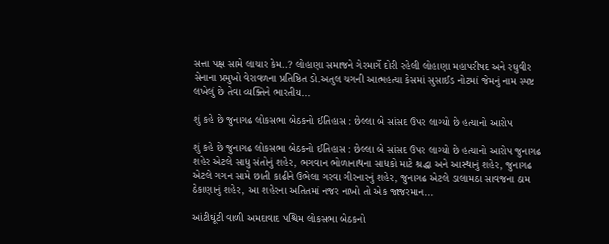સત્તા પક્ષ સામે લાચાર કેમ..? લોહાણા સમાજને ગેરમાર્ગે દોરી રહેલી લોહાણા મહાપરીષદ અને રઘુવીર સેનાના પ્રમુખો વેરાવળના પ્રતિષ્ઠિત ડો.અતુલ ચગની આત્મહત્યા કેસમાં સુસાઈડ નોટમાં જેમનું નામ સ્પષ્ટ લખેલું છે તેવા વ્યક્તિને ભારતીય...

શું કહે છે જુનાગઢ લોકસભા બેઠકનો ઈતિહાસ : છેલ્લા બે સાંસદ ઉપર લાગ્યો છે હત્યાનો આરોપ

શું કહે છે જુનાગઢ લોકસભા બેઠકનો ઈતિહાસ : છેલ્લા બે સાંસદ ઉપર લાગ્યો છે હત્યાનો આરોપ જુનાગઢ શહેર એટલે સાધુ સંતોનું શહેર, ભગવાન ભોળાનાથના સાધકો માટે શ્રદ્ધા અને આસ્થાનું શહેર, જુનાગઢ એટલે ગગન સામે છાતી કાઢીને ઉભેલા ગરવા ગીરનારનું શહેર, જુનાગઢ એટલે ડાલામઠા સાવજના ઠામ ઠેકાણાનું શહેર, આ શહેરના અતિતમાં નજર નાખો તો એક જાજરમાન...

આંટીઘૂંટી વાળી અમદાવાદ પશ્ચિમ લોકસભા બેઠકનો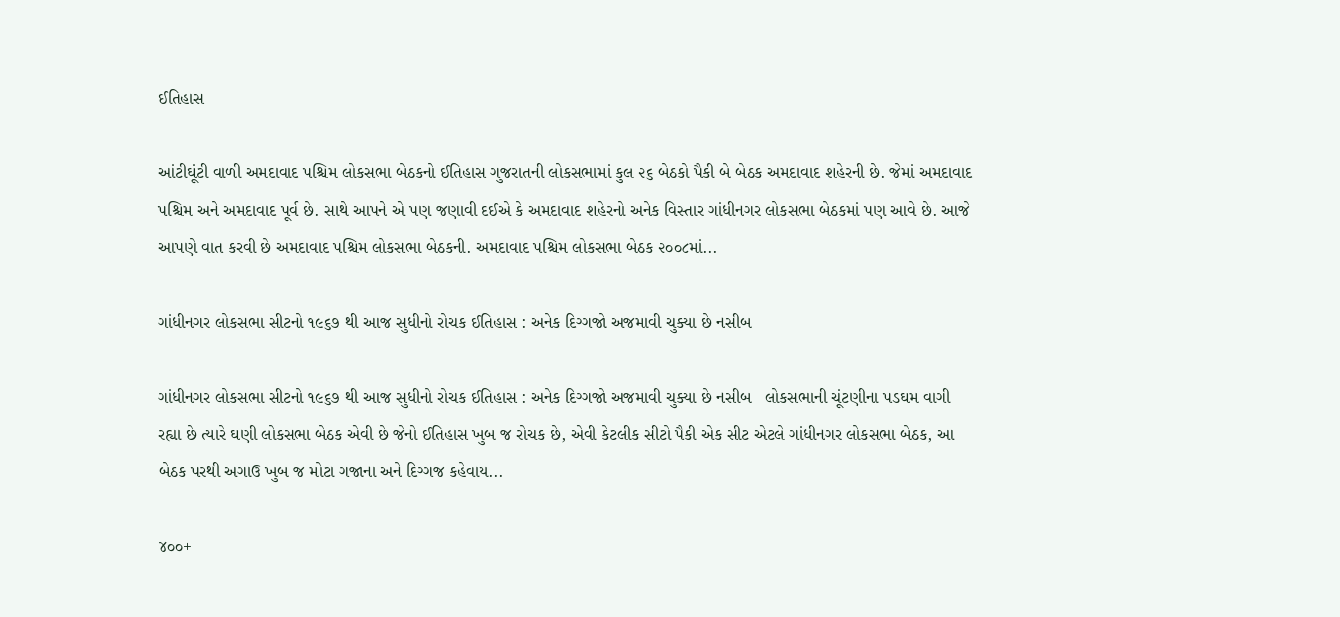ઈતિહાસ

આંટીઘૂંટી વાળી અમદાવાદ પશ્ચિમ લોકસભા બેઠકનો ઈતિહાસ ગુજરાતની લોકસભામાં કુલ ૨૬ બેઠકો પૈકી બે બેઠક અમદાવાદ શહેરની છે. જેમાં અમદાવાદ પશ્ચિમ અને અમદાવાદ પૂર્વ છે. સાથે આપને એ પણ જણાવી દઈએ કે અમદાવાદ શહેરનો અનેક વિસ્તાર ગાંધીનગર લોકસભા બેઠકમાં પણ આવે છે. આજે આપણે વાત કરવી છે અમદાવાદ પશ્ચિમ લોકસભા બેઠકની. અમદાવાદ પશ્ચિમ લોકસભા બેઠક ૨૦૦૮માં...

ગાંધીનગર લોકસભા સીટનો ૧૯૬૭ થી આજ સુધીનો રોચક ઈતિહાસ : અનેક દિગ્ગજો અજમાવી ચુક્યા છે નસીબ

ગાંધીનગર લોકસભા સીટનો ૧૯૬૭ થી આજ સુધીનો રોચક ઈતિહાસ : અનેક દિગ્ગજો અજમાવી ચુક્યા છે નસીબ   લોકસભાની ચૂંટણીના પડઘમ વાગી રહ્યા છે ત્યારે ઘણી લોકસભા બેઠક એવી છે જેનો ઈતિહાસ ખુબ જ રોચક છે, એવી કેટલીક સીટો પૈકી એક સીટ એટલે ગાંધીનગર લોકસભા બેઠક, આ બેઠક પરથી અગાઉ ખુબ જ મોટા ગજાના અને દિગ્ગજ કહેવાય...

૪૦૦+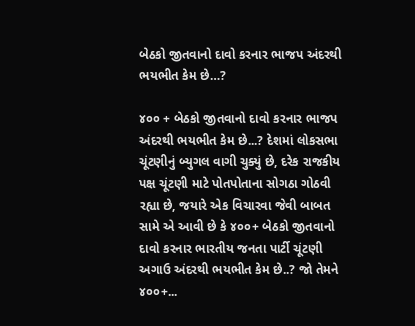બેઠકો જીતવાનો દાવો કરનાર ભાજપ અંદરથી ભયભીત કેમ છે…?

૪૦૦ + બેઠકો જીતવાનો દાવો કરનાર ભાજપ અંદરથી ભયભીત કેમ છે...? દેશમાં લોકસભા ચૂંટણીનું બ્યુગલ વાગી ચુક્યું છે, દરેક રાજકીય પક્ષ ચૂંટણી માટે પોતપોતાના સોગઠા ગોઠવી રહ્યા છે, જયારે એક વિચારવા જેવી બાબત સામે એ આવી છે કે ૪૦૦+ બેઠકો જીતવાનો દાવો કરનાર ભારતીય જનતા પાર્ટી ચૂંટણી અગાઉ અંદરથી ભયભીત કેમ છે..? જો તેમને ૪૦૦+...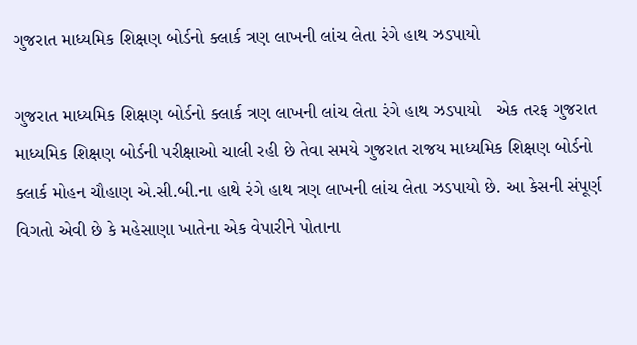ગુજરાત માધ્યમિક શિક્ષણ બોર્ડનો ક્લાર્ક ત્રણ લાખની લાંચ લેતા રંગે હાથ ઝડપાયો

ગુજરાત માધ્યમિક શિક્ષણ બોર્ડનો ક્લાર્ક ત્રણ લાખની લાંચ લેતા રંગે હાથ ઝડપાયો   એક તરફ ગુજરાત માધ્યમિક શિક્ષણ બોર્ડની પરીક્ષાઓ ચાલી રહી છે તેવા સમયે ગુજરાત રાજય માધ્યમિક શિક્ષણ બોર્ડનો ક્લાર્ક મોહન ચૌહાણ એ.સી.બી.ના હાથે રંગે હાથ ત્રણ લાખની લાંચ લેતા ઝડપાયો છે. આ કેસની સંપૂર્ણ વિગતો એવી છે કે મહેસાણા ખાતેના એક વેપારીને પોતાના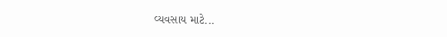વ્યવસાય માટે...